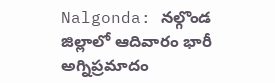Nalgonda: నల్గొండ జిల్లాలో ఆదివారం భారీ అగ్నిప్రమాదం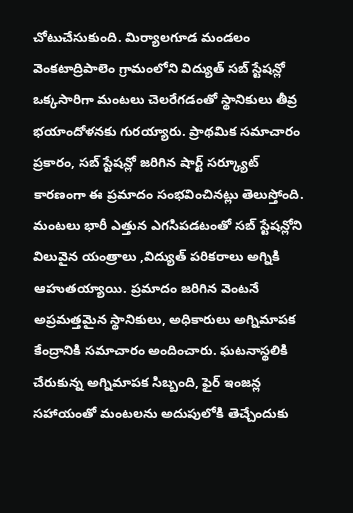చోటుచేసుకుంది. మిర్యాలగూడ మండలం వెంకటాద్రిపాలెం గ్రామంలోని విద్యుత్ సబ్ స్టేషన్లో ఒక్కసారిగా మంటలు చెలరేగడంతో స్థానికులు తీవ్ర భయాందోళనకు గురయ్యారు. ప్రాథమిక సమాచారం ప్రకారం, సబ్ స్టేషన్లో జరిగిన షార్ట్ సర్క్యూట్ కారణంగా ఈ ప్రమాదం సంభవించినట్లు తెలుస్తోంది.
మంటలు భారీ ఎత్తున ఎగసిపడటంతో సబ్ స్టేషన్లోని విలువైన యంత్రాలు ,విద్యుత్ పరికరాలు అగ్నికి ఆహుతయ్యాయి. ప్రమాదం జరిగిన వెంటనే అప్రమత్తమైన స్థానికులు, అధికారులు అగ్నిమాపక కేంద్రానికి సమాచారం అందించారు. ఘటనాస్థలికి చేరుకున్న అగ్నిమాపక సిబ్బంది, ఫైర్ ఇంజన్ల సహాయంతో మంటలను అదుపులోకి తెచ్చేందుకు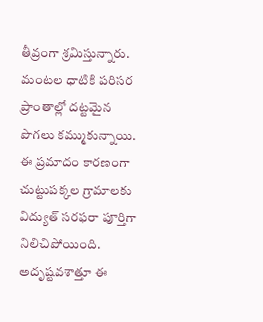తీవ్రంగా శ్రమిస్తున్నారు.
మంటల ధాటికి పరిసర ప్రాంతాల్లో దట్టమైన పొగలు కమ్ముకున్నాయి. ఈ ప్రమాదం కారణంగా చుట్టుపక్కల గ్రామాలకు విద్యుత్ సరఫరా పూర్తిగా నిలిచిపోయింది. అదృష్టవశాత్తూ ఈ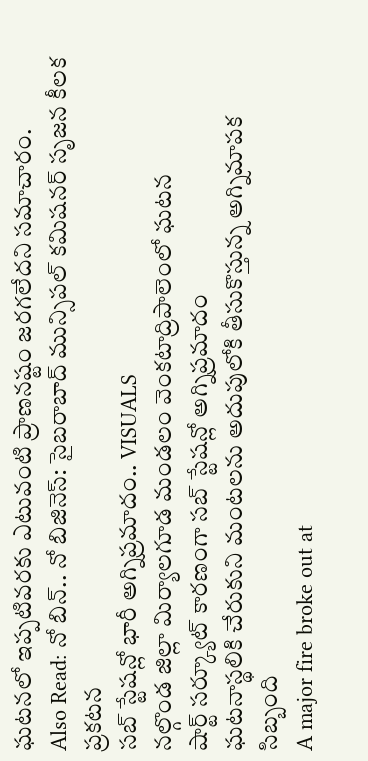ఘటనలో ఇప్పటివరకు ఎటువంటి ప్రాణనష్టం జరగలేదని సమాచారం.
Also Read: నో బిన్.. నో బిజినెస్: సైబరాబాద్ మున్సిపల్ కమిషనర్ సృజన కీలక ప్రకటన
సబ్ స్టేషన్లో భారీ అగ్నిప్రమాదం.. VISUALS
నల్గొండ జిల్లా మిర్యాలగూడ మండలం వెంకటాద్రిపాలెంలో ఘటన
షార్ట్ సర్క్యూట్ కారణంగా సబ్ స్టేషన్లో అగ్నిప్రమాదం
ఘటనాస్థలికి చేరుకుని మంటలను అదుపులోకి తీసుకొస్తున్న అగ్నిమాపక సిబ్బంది
A major fire broke out at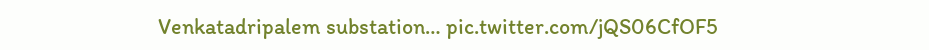Venkatadripalem substation… pic.twitter.com/jQS06CfOF5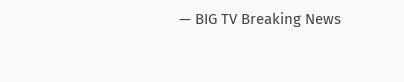— BIG TV Breaking News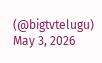(@bigtvtelugu) May 3, 2026